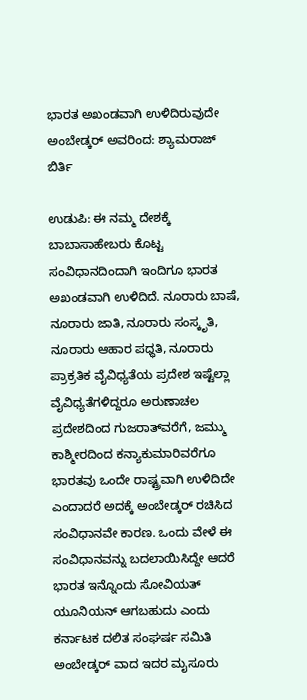ಭಾರತ ಅಖಂಡವಾಗಿ ಉಳಿದಿರುವುದೇ ಅಂಬೇಡ್ಕರ್ ಅವರಿಂದ: ಶ್ಯಾಮರಾಜ್ ಬಿರ್ತಿ

ಉಡುಪಿ: ಈ ನಮ್ಮ ದೇಶಕ್ಕೆ ಬಾಬಾಸಾಹೇಬರು ಕೊಟ್ಟ ಸಂವಿಧಾನದಿಂದಾಗಿ ಇಂದಿಗೂ ಭಾರತ ಅಖಂಡವಾಗಿ ಉಳಿದಿದೆ. ನೂರಾರು ಬಾಷೆ, ನೂರಾರು ಜಾತಿ, ನೂರಾರು ಸಂಸ್ಕೃತಿ, ನೂರಾರು ಆಹಾರ ಪಧ್ಧತಿ, ನೂರಾರು ಪ್ರಾಕ್ರತಿಕ ವೈವಿಧ್ಯತೆಯ ಪ್ರದೇಶ ಇಷ್ಟೆಲ್ಲಾ ವೈವಿಧ್ಯತೆಗಳಿದ್ದರೂ ಅರುಣಾಚಲ ಪ್ರದೇಶದಿಂದ ಗುಜರಾತ್‌ವರೆಗೆ, ಜಮ್ಮು ಕಾಶ್ಮೀರದಿಂದ ಕನ್ಯಾಕುಮಾರಿವರೆಗೂ ಭಾರತವು ಒಂದೇ ರಾಷ್ಟ್ರವಾಗಿ ಉಳಿದಿದೇ ಎಂದಾದರೆ ಅದಕ್ಕೆ ಅಂಬೇಡ್ಕರ್ ರಚಿಸಿದ ಸಂವಿಧಾನವೇ ಕಾರಣ. ಒಂದು ವೇಳೆ ಈ ಸಂವಿಧಾನವನ್ನು ಬದಲಾಯಿಸಿದ್ದೇ ಆದರೆ ಭಾರತ ಇನ್ನೊಂದು ಸೋವಿಯತ್ ಯೂನಿಯನ್ ಆಗಬಹುದು ಎಂದು ಕರ್ನಾಟಕ ದಲಿತ ಸಂಘರ್ಷ ಸಮಿತಿ ಅಂಬೇಡ್ಕರ್ ವಾದ ಇದರ ಮೖಸೂರು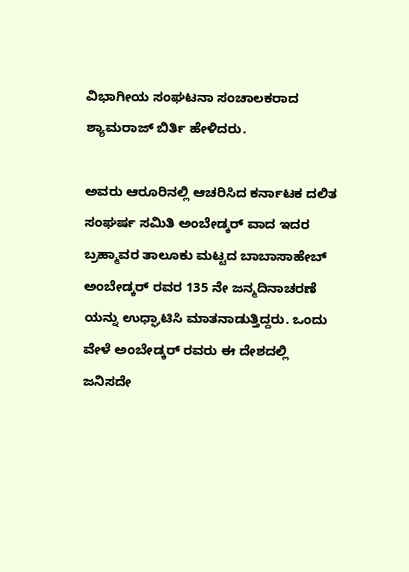ವಿಭಾಗೀಯ ಸಂಘಟನಾ ಸಂಚಾಲಕರಾದ ಶ್ಯಾಮರಾಜ್ ಬಿರ್ತಿ ಹೇಳಿದರು.

ಅವರು ಆರೂರಿನಲ್ಲಿ ಆಚರಿಸಿದ ಕರ್ನಾಟಕ ದಲಿತ ಸಂಘರ್ಷ ಸಮಿತಿ ಅಂಬೇಡ್ಕರ್ ವಾದ ಇದರ ಬ್ರಹ್ಮಾವರ ತಾಲೂಕು ಮಟ್ಟದ ಬಾಬಾಸಾಹೇಬ್ ಅಂಬೇಡ್ಕರ್ ರವರ 135 ನೇ ಜನ್ಮದಿನಾಚರಣೆ ಯನ್ನು ಉಧ್ಘಾಟಿಸಿ ಮಾತನಾಡುತ್ತಿದ್ದರು. ಒಂದು ವೇಳೆ ಅಂಬೇಡ್ಕರ್ ರವರು ಈ ದೇಶದಲ್ಲಿ ಜನಿಸದೇ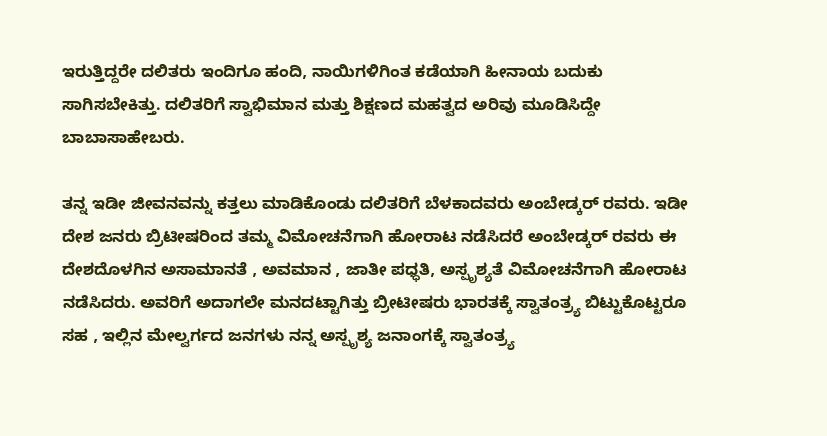ಇರುತ್ತಿದ್ದರೇ ದಲಿತರು ಇಂದಿಗೂ ಹಂದಿ, ನಾಯಿಗಳಿಗಿಂತ ಕಡೆಯಾಗಿ ಹೀನಾಯ ಬದುಕು ಸಾಗಿಸಬೇಕಿತ್ತು. ದಲಿತರಿಗೆ ಸ್ವಾಭಿಮಾನ ಮತ್ತು ಶಿಕ್ಷಣದ ಮಹತ್ವದ ಅರಿವು ಮೂಡಿಸಿದ್ದೇ ಬಾಬಾಸಾಹೇಬರು.

ತನ್ನ ಇಡೀ ಜೀವನವನ್ನು ಕತ್ತಲು ಮಾಡಿಕೊಂಡು ದಲಿತರಿಗೆ ಬೆಳಕಾದವರು ಅಂಬೇಡ್ಕರ್ ರವರು. ಇಡೀ ದೇಶ ಜನರು ಬ್ರಿಟೀಷರಿಂದ ತಮ್ಮ ವಿಮೋಚನೆಗಾಗಿ ಹೋರಾಟ ನಡೆಸಿದರೆ ಅಂಬೇಡ್ಕರ್ ರವರು ಈ ದೇಶದೊಳಗಿನ ಅಸಾಮಾನತೆ , ಅವಮಾನ , ಜಾತೀ ಪಧ್ಧತಿ, ಅಸ್ಪೃಶ್ಯತೆ ವಿಮೋಚನೆಗಾಗಿ ಹೋರಾಟ ನಡೆಸಿದರು. ಅವರಿಗೆ ಅದಾಗಲೇ ಮನದಟ್ಟಾಗಿತ್ತು ಬ್ರೀಟೀಷರು ಭಾರತಕ್ಕೆ ಸ್ವಾತಂತ್ರ್ಯ ಬಿಟ್ಟುಕೊಟ್ಟರೂ ಸಹ , ಇಲ್ಲಿನ ಮೇಲ್ವರ್ಗದ ಜನಗಳು ನನ್ನ ಅಸ್ಪೃಶ್ಯ ಜನಾಂಗಕ್ಕೆ ಸ್ವಾತಂತ್ರ್ಯ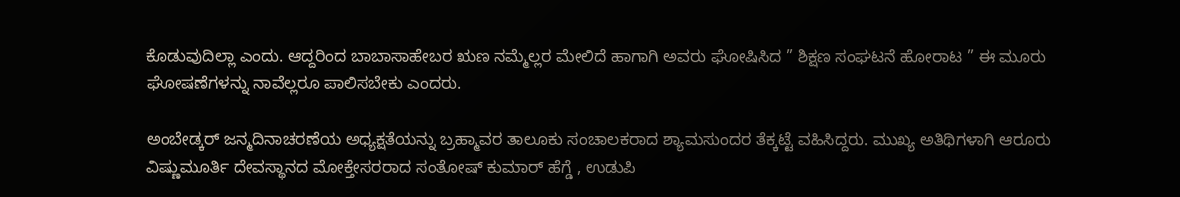ಕೊಡುವುದಿಲ್ಲಾ ಎಂದು. ಆದ್ದರಿಂದ ಬಾಬಾಸಾಹೇಬರ ಋಣ ನಮ್ಮೆಲ್ಲರ ಮೇಲಿದೆ ಹಾಗಾಗಿ ಅವರು ಘೋಷಿಸಿದ ” ಶಿಕ್ಷಣ ಸಂಘಟನೆ ಹೋರಾಟ ” ಈ ಮೂರು ಘೋಷಣೆಗಳನ್ನು ನಾವೆಲ್ಲರೂ ಪಾಲಿಸಬೇಕು ಎಂದರು.

ಅಂಬೇಡ್ಕರ್ ಜನ್ಮದಿನಾಚರಣೆಯ ಅಧ್ಯಕ್ಷತೆಯನ್ನು ಬ್ರಹ್ಮಾವರ ತಾಲೂಕು ಸಂಚಾಲಕರಾದ ಶ್ಯಾಮಸುಂದರ ತೆಕ್ಕಟ್ಟೆ ವಹಿಸಿದ್ದರು. ಮುಖ್ಯ ಅತಿಥಿಗಳಾಗಿ ಆರೂರು ವಿಷ್ಣುಮೂರ್ತಿ ದೇವಸ್ಥಾನದ ಮೋಕ್ತೇಸರರಾದ ಸಂತೋಷ್ ಕುಮಾರ್ ಹೆಗ್ಡೆ , ಉಡುಪಿ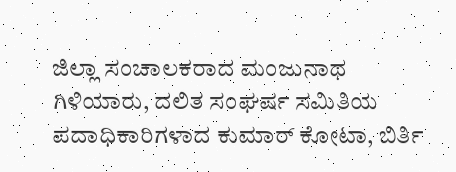ಜಿಲ್ಲಾ ಸಂಚಾಲಕರಾದ ಮಂಜುನಾಥ ಗಿಳಿಯಾರು, ದಲಿತ ಸಂಘರ್ಷ ಸಮಿತಿಯ ಪದಾಧಿಕಾರಿಗಳಾದ ಕುಮಾರ್ ಕೋಟಾ, ಬಿರ್ತಿ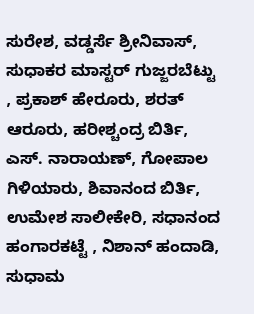ಸುರೇಶ, ವಡ್ಡರ್ಸೆ ಶ್ರೀನಿವಾಸ್, ಸುಧಾಕರ ಮಾಸ್ಟರ್ ಗುಜ್ಜರಬೆಟ್ಟು , ಪ್ರಕಾಶ್ ಹೇರೂರು, ಶರತ್ ಆರೂರು, ಹರೀಶ್ಚಂದ್ರ ಬಿರ್ತಿ, ಎಸ್. ನಾರಾಯಣ್, ಗೋಪಾಲ ಗಿಳಿಯಾರು, ಶಿವಾನಂದ ಬಿರ್ತಿ, ಉಮೇಶ ಸಾಲೀಕೇರಿ, ಸಧಾನಂದ ಹಂಗಾರಕಟ್ಟೆ , ನಿಶಾನ್ ಹಂದಾಡಿ, ಸುಧಾಮ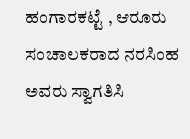ಹಂಗಾರಕಟ್ಟೆ , ಆರೂರು ಸಂಚಾಲಕರಾದ ನರಸಿಂಹ ಅವರು ಸ್ವಾಗತಿಸಿ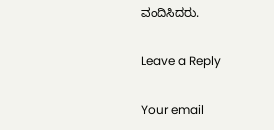ವಂದಿಸಿದರು.

Leave a Reply

Your email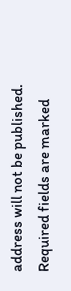address will not be published. Required fields are marked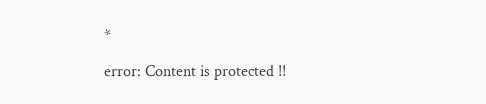*

error: Content is protected !!